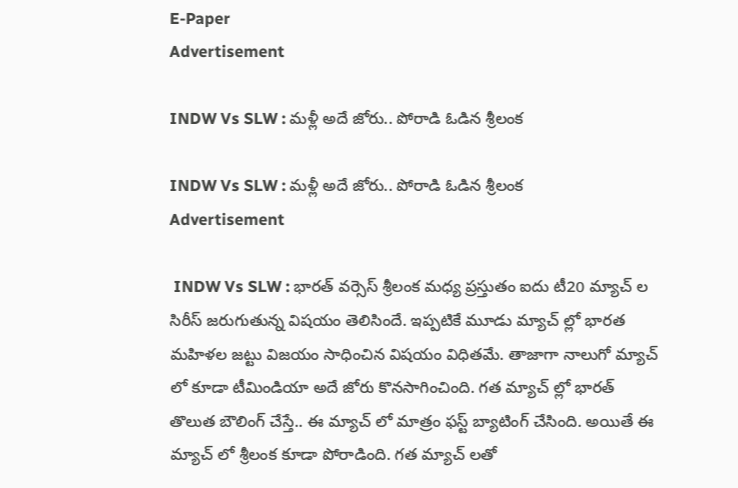E-Paper
Advertisement

INDW Vs SLW : మ‌ళ్లీ అదే జోరు.. పోరాడి ఓడిన శ్రీలంక

INDW Vs SLW : మ‌ళ్లీ అదే జోరు.. పోరాడి ఓడిన శ్రీలంక
Advertisement

 INDW Vs SLW : భార‌త్ వ‌ర్సెస్ శ్రీలంక మ‌ధ్య ప్ర‌స్తుతం ఐదు టీ20 మ్యాచ్ ల సిరీస్ జ‌రుగుతున్న విష‌యం తెలిసిందే. ఇప్ప‌టికే మూడు మ్యాచ్ ల్లో భార‌త మ‌హిళ‌ల జ‌ట్టు విజ‌యం సాధించిన విష‌యం విధిత‌మే. తాజాగా నాలుగో మ్యాచ్ లో కూడా టీమిండియా అదే జోరు కొన‌సాగించింది. గ‌త మ్యాచ్ ల్లో భార‌త్ తొలుత‌ బౌలింగ్ చేస్తే.. ఈ మ్యాచ్ లో మాత్రం ఫ‌స్ట్ బ్యాటింగ్ చేసింది. అయితే ఈ మ్యాచ్ లో శ్రీలంక కూడా పోరాడింది. గ‌త మ్యాచ్ ల‌తో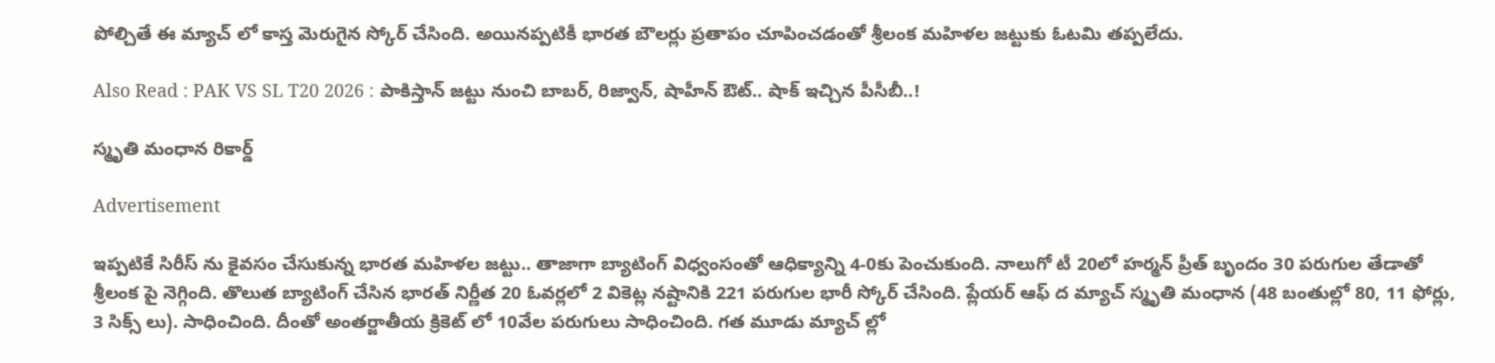పోల్చితే ఈ మ్యాచ్ లో కాస్త మెరుగైన స్కోర్ చేసింది. అయిన‌ప్ప‌టికీ భార‌త బౌల‌ర్లు ప్ర‌తాపం చూపించ‌డంతో శ్రీలంక మ‌హిళ‌ల జ‌ట్టుకు ఓట‌మి త‌ప్ప‌లేదు.

Also Read : PAK VS SL T20 2026 : పాకిస్తాన్ జ‌ట్టు నుంచి బాబ‌ర్, రిజ్వాన్, షాహీన్ ఔట్.. షాక్ ఇచ్చిన పీసీబీ..!

స్మృతి మంధాన రికార్డ్

Advertisement

ఇప్ప‌టికే సిరీస్ ను కైవ‌సం చేసుకున్న భార‌త మ‌హిళ‌ల జ‌ట్టు.. తాజాగా బ్యాటింగ్ విధ్వంసంతో ఆధిక్యాన్ని 4-0కు పెంచుకుంది. నాలుగో టీ 20లో హ‌ర్మ‌న్ ప్రీత్ బృందం 30 ప‌రుగుల తేడాతో శ్రీలంక పై నెగ్గింది. తొలుత బ్యాటింగ్ చేసిన భార‌త్ నిర్ణీత 20 ఓవ‌ర్ల‌లో 2 వికెట్ల న‌ష్టానికి 221 ప‌రుగుల భారీ స్కోర్ చేసింది. ప్లేయ‌ర్ ఆఫ్ ద మ్యాచ్ స్మృతి మంధాన (48 బంతుల్లో 80, 11 ఫోర్లు, 3 సిక్స్ లు). సాధించింది. దీంతో అంత‌ర్జాతీయ క్రికెట్ లో 10వేల ప‌రుగులు సాధించింది. గ‌త మూడు మ్యాచ్ ల్లో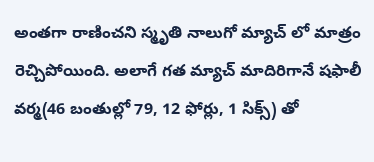అంత‌గా రాణించ‌ని స్మృతి నాలుగో మ్యాచ్ లో మాత్రం రెచ్చిపోయింది. అలాగే గ‌త మ్యాచ్ మాదిరిగానే ష‌ఫాలీ వ‌ర్మ‌(46 బంతుల్లో 79, 12 ఫోర్లు, 1 సిక్స్) తో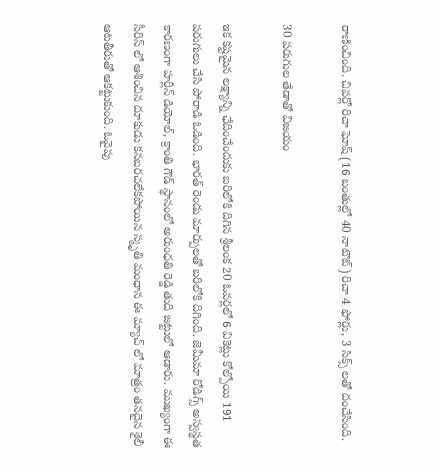రాణించింది. చివ‌ర్లో రిచా ఘోష్ (16 బంతుల్లో 40 నాటౌట్) రిచా 4 ఫోర్లు, 3 సిక్స్ ల‌తో దంచేసింది.

30 ప‌రుగుల తేడాతో విజ‌యం

ఇక క‌ష్ట‌మైన ల‌క్ష్యాన్ని ఛేదించేందుకు బ‌రిలోకి దిగిన శ్రీలంక 20 ఓవ‌ర్ల‌లో 6 వికెట్లు కోల్పోయి 191 ప‌రుగులు చేసి పోరాడి ఓడింది. భార‌త్ రెండు మార్పుల‌తో బ‌రిలోకి దిగింది. జెమీమా రోడిగ్స్ అస్వ‌స్థ‌త కార‌ణంగా హ‌ర్లీన్ డియోల్, క్రాంతి గౌడ్ స్థానంలో అరుంధ‌తి రెడ్డి తుది జ‌ట్టులో ఆడారు. ముఖ్యంగా ఈ సీరిస్ లో ఆశించిన దూకుడు క‌న‌బ‌ర‌చ‌లేక‌పోయిన స్మృతి మంధాన ఈ మ్యాచ్ లో మాత్రం త‌నదైన శైలీ ఆట‌తీరుతో ఆక‌ట్టుకుంది. ఓవైపు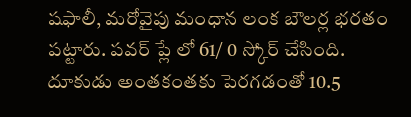ష‌ఫాలీ, మ‌రోవైపు మంధాన లంక బౌల‌ర్ల భ‌ర‌తం పట్టారు. ప‌వ‌ర్ ప్లే లో 61/ 0 స్కోర్ చేసింది. దూకుడు అంత‌కంతకు పెర‌గ‌డంతో 10.5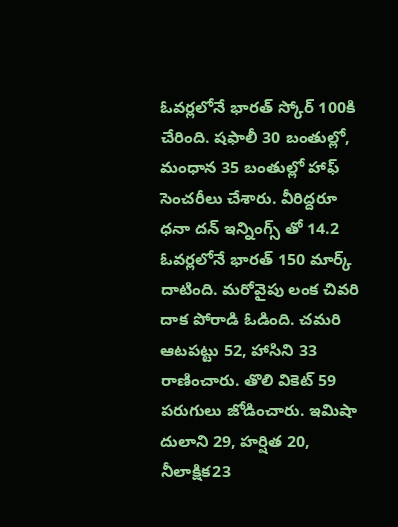ఓవ‌ర్ల‌లోనే భార‌త్ స్కోర్ 100కి చేరింది. ష‌ఫాలీ 30 బంతుల్లో, మంధాన 35 బంతుల్లో హాఫ్ సెంచ‌రీలు చేశారు. వీరిద్ద‌రూ ధ‌నా ద‌న్ ఇన్నింగ్స్ తో 14.2 ఓవ‌ర్ల‌లోనే భార‌త్ 150 మార్క్ దాటింది. మ‌రోవైపు లంక చివ‌రి దాక పోరాడి ఓడింది. చ‌మ‌రి ఆట‌ప‌ట్టు 52, హాసిని 33 రాణించారు. తొలి వికెట్ 59 ప‌రుగులు జోడించారు. ఇమిషా దులాని 29, హ‌ర్షిత 20, నీలాక్షిక‌23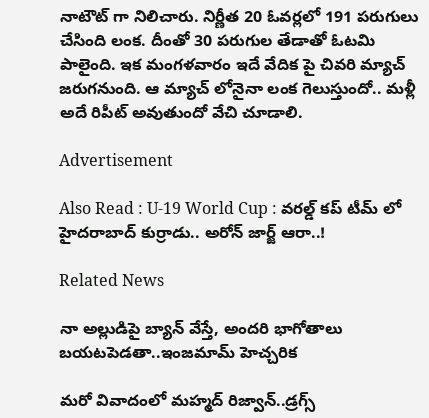నాటౌట్ గా నిలిచారు. నిర్ణీత‌ 20 ఓవ‌ర్ల‌లో 191 ప‌రుగులు చేసింది లంక‌. దీంతో 30 ప‌రుగుల తేడాతో ఓట‌మి పాలైంది. ఇక మంగ‌ళ‌వారం ఇదే వేదిక పై చివ‌రి మ్యాచ్ జ‌రుగ‌నుంది. ఆ మ్యాచ్ లోనైనా లంక గెలుస్తుందో.. మ‌ళ్లీ అదే రిపీట్ అవుతుందో వేచి చూడాలి.

Advertisement

Also Read : U-19 World Cup : వ‌ర‌ల్డ్ క‌ప్ టీమ్ లో హైద‌రాబాద్ కుర్రాడు.. అరోన్ జార్జ్ ఆరా..!

Related News

నా అల్లుడిపై బ్యాన్ వేస్తే, అంద‌రి భాగోతాలు బ‌య‌ట‌పెడ‌తా..ఇంజ‌మామ్ హెచ్చ‌రిక‌

మ‌రో వివాదంలో మ‌హ్మ‌ద్ రిజ్వాన్..డ్ర‌గ్స్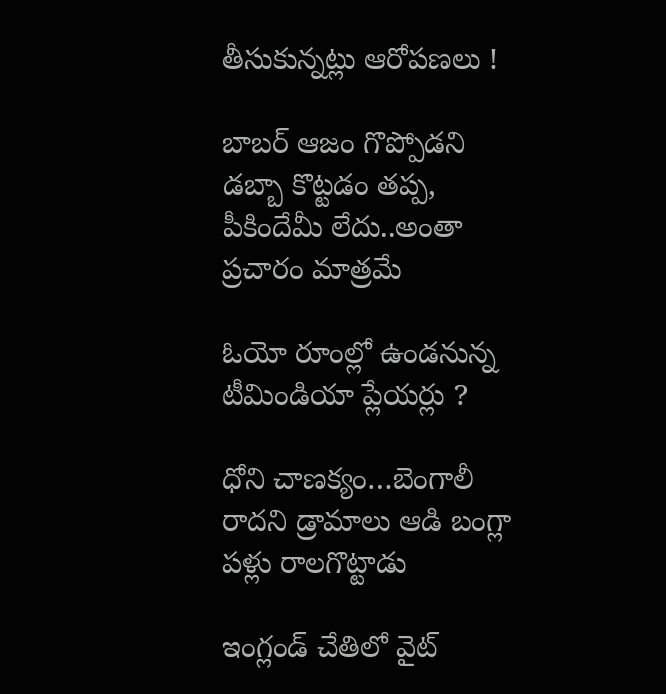తీసుకున్న‌ట్లు ఆరోప‌ణ‌లు !

బాబ‌ర్ ఆజం గొప్పోడని డ‌బ్బా కొట్ట‌డం త‌ప్ప‌, పీకిందేమీ లేదు..అంతా ప్ర‌చారం మాత్ర‌మే

ఓయో రూంల్లో ఉండ‌నున్న టీమిండియా ప్లేయ‌ర్లు ?

ధోని చాణ‌క్యం…బెంగాలీ రాద‌ని డ్రామాలు ఆడి బంగ్లా ప‌ళ్లు రాలగొట్టాడు

ఇంగ్లండ్ చేతిలో వైట్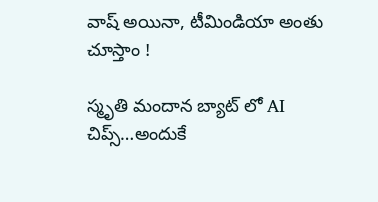వాష్ అయినా, టీమిండియా అంతు చూస్తాం !

స్మృతి మందాన‌ బ్యాట్ లో AI చిప్స్…అందుకే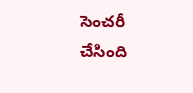సెంచ‌రీ చేసింది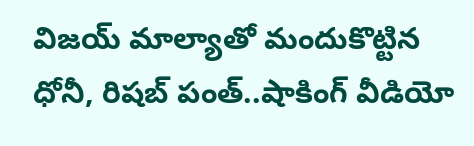విజయ్ మాల్యాతో మందుకొట్టిన ధోనీ, రిషబ్ పంత్..షాకింగ్ వీడియో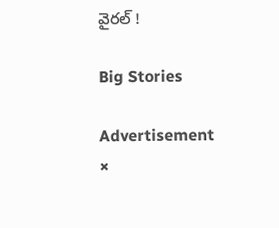వైర‌ల్ !

Big Stories

Advertisement
×